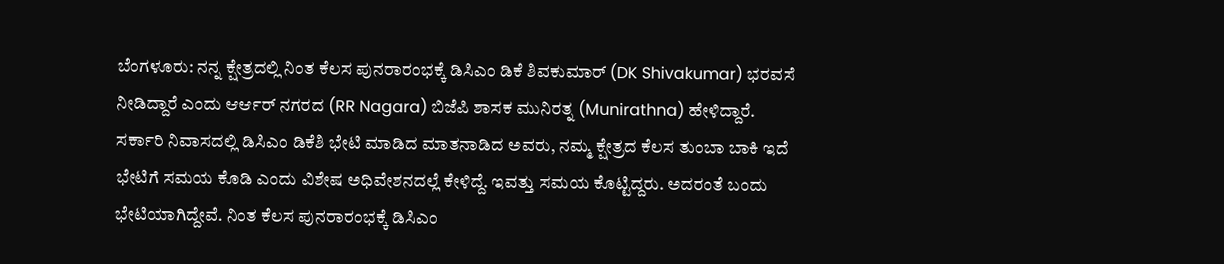ಬೆಂಗಳೂರು: ನನ್ನ ಕ್ಷೇತ್ರದಲ್ಲಿ ನಿಂತ ಕೆಲಸ ಪುನರಾರಂಭಕ್ಕೆ ಡಿಸಿಎಂ ಡಿಕೆ ಶಿವಕುಮಾರ್ (DK Shivakumar) ಭರವಸೆ ನೀಡಿದ್ದಾರೆ ಎಂದು ಆರ್ಆರ್ ನಗರದ (RR Nagara) ಬಿಜೆಪಿ ಶಾಸಕ ಮುನಿರತ್ನ (Munirathna) ಹೇಳಿದ್ದಾರೆ.
ಸರ್ಕಾರಿ ನಿವಾಸದಲ್ಲಿ ಡಿಸಿಎಂ ಡಿಕೆಶಿ ಭೇಟಿ ಮಾಡಿದ ಮಾತನಾಡಿದ ಅವರು, ನಮ್ಮ ಕ್ಷೇತ್ರದ ಕೆಲಸ ತುಂಬಾ ಬಾಕಿ ಇದೆ ಭೇಟಿಗೆ ಸಮಯ ಕೊಡಿ ಎಂದು ವಿಶೇಷ ಅಧಿವೇಶನದಲ್ಲೆ ಕೇಳಿದ್ದೆ. ಇವತ್ತು ಸಮಯ ಕೊಟ್ಟಿದ್ದರು. ಅದರಂತೆ ಬಂದು ಭೇಟಿಯಾಗಿದ್ದೇವೆ. ನಿಂತ ಕೆಲಸ ಪುನರಾರಂಭಕ್ಕೆ ಡಿಸಿಎಂ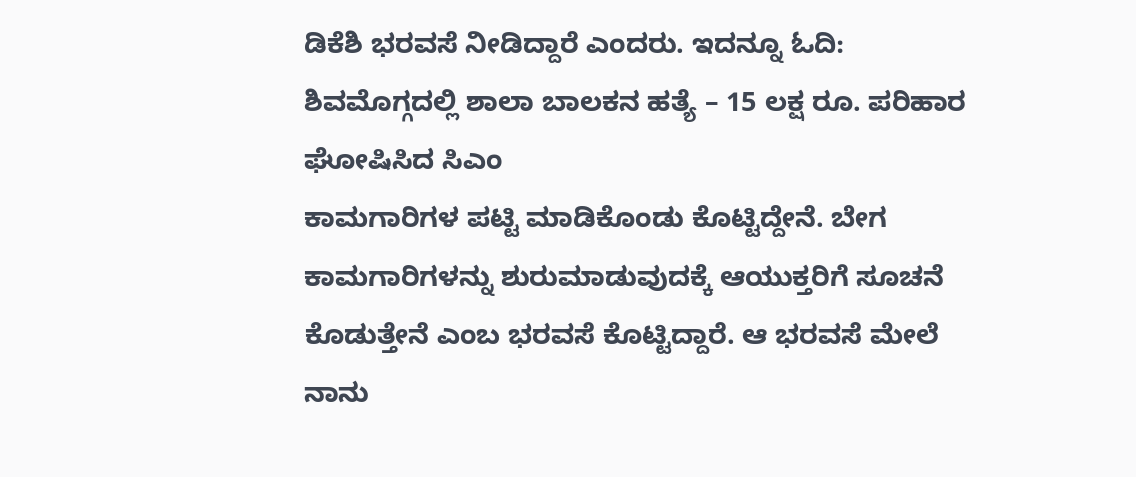ಡಿಕೆಶಿ ಭರವಸೆ ನೀಡಿದ್ದಾರೆ ಎಂದರು. ಇದನ್ನೂ ಓದಿ: ಶಿವಮೊಗ್ಗದಲ್ಲಿ ಶಾಲಾ ಬಾಲಕನ ಹತ್ಯೆ – 15 ಲಕ್ಷ ರೂ. ಪರಿಹಾರ ಘೋಷಿಸಿದ ಸಿಎಂ
ಕಾಮಗಾರಿಗಳ ಪಟ್ಟಿ ಮಾಡಿಕೊಂಡು ಕೊಟ್ಟಿದ್ದೇನೆ. ಬೇಗ ಕಾಮಗಾರಿಗಳನ್ನು ಶುರುಮಾಡುವುದಕ್ಕೆ ಆಯುಕ್ತರಿಗೆ ಸೂಚನೆ ಕೊಡುತ್ತೇನೆ ಎಂಬ ಭರವಸೆ ಕೊಟ್ಟಿದ್ದಾರೆ. ಆ ಭರವಸೆ ಮೇಲೆ ನಾನು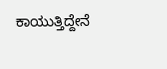ಕಾಯುತ್ತಿದ್ದೇನೆ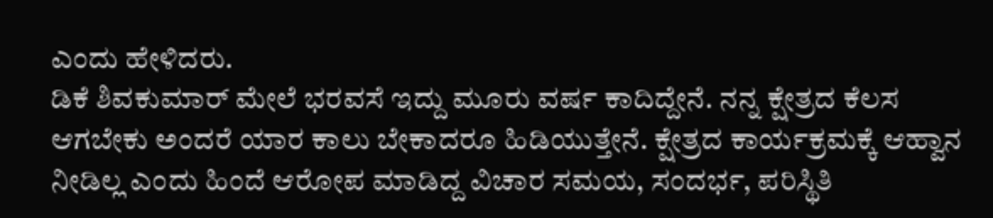ಎಂದು ಹೇಳಿದರು.
ಡಿಕೆ ಶಿವಕುಮಾರ್ ಮೇಲೆ ಭರವಸೆ ಇದ್ದು ಮೂರು ವರ್ಷ ಕಾದಿದ್ದೇನೆ. ನನ್ನ ಕ್ಷೇತ್ರದ ಕೆಲಸ ಆಗಬೇಕು ಅಂದರೆ ಯಾರ ಕಾಲು ಬೇಕಾದರೂ ಹಿಡಿಯುತ್ತೇನೆ. ಕ್ಷೇತ್ರದ ಕಾರ್ಯಕ್ರಮಕ್ಕೆ ಆಹ್ವಾನ ನೀಡಿಲ್ಲ ಎಂದು ಹಿಂದೆ ಆರೋಪ ಮಾಡಿದ್ದ ವಿಚಾರ ಸಮಯ, ಸಂದರ್ಭ, ಪರಿಸ್ಥಿತಿ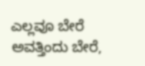ಎಲ್ಲವೂ ಬೇರೆ ಅವತ್ತಿಂದು ಬೇರೆ,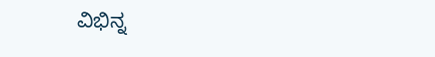ವಿಭಿನ್ನ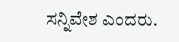ಸನ್ನಿವೇಶ ಎಂದರು.